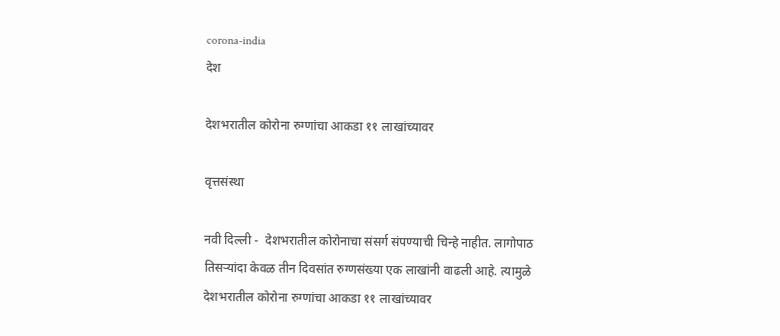corona-india
देश

देशभरातील कोरोना रुग्णांचा आकडा ११ लाखांच्यावर

वृत्तसंस्था

नवी दिल्ली -  देशभरातील कोरोनाचा संसर्ग संपण्याची चिन्हे नाहीत. लागोपाठ तिसऱ्यांदा केवळ तीन दिवसांत रुग्णसंख्या एक लाखांनी वाढली आहे. त्यामुळे देशभरातील कोरोना रुग्णांचा आकडा ११ लाखांच्यावर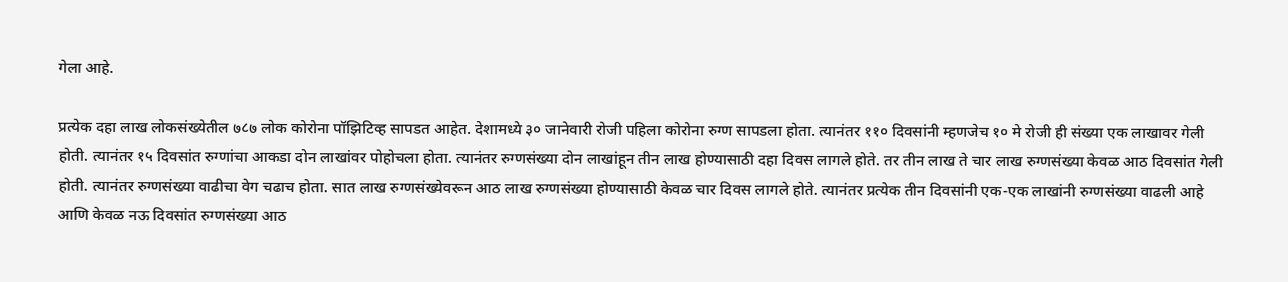गेला आहे.

प्रत्येक दहा लाख लोकसंख्येतील ७८७ लोक कोरोना पॉझिटिव्ह सापडत आहेत. देशामध्ये ३० जानेवारी रोजी पहिला कोरोना रुग्ण सापडला होता. त्यानंतर ११० दिवसांनी म्हणजेच १० मे रोजी ही संख्या एक लाखावर गेली होती. त्यानंतर १५ दिवसांत रुग्णांचा आकडा दोन लाखांवर पोहोचला होता. त्यानंतर रुग्णसंख्या दोन लाखांहून तीन लाख होण्यासाठी दहा दिवस लागले होते. तर तीन लाख ते चार लाख रुग्णसंख्या केवळ आठ दिवसांत गेली होती. त्यानंतर रुग्णसंख्या वाढीचा वेग चढाच होता. सात लाख रुग्णसंख्येवरून आठ लाख रुग्णसंख्या होण्यासाठी केवळ चार दिवस लागले होते. त्यानंतर प्रत्येक तीन दिवसांनी एक-एक लाखांनी रुग्णसंख्या वाढली आहे आणि केवळ नऊ दिवसांत रुग्णसंख्या आठ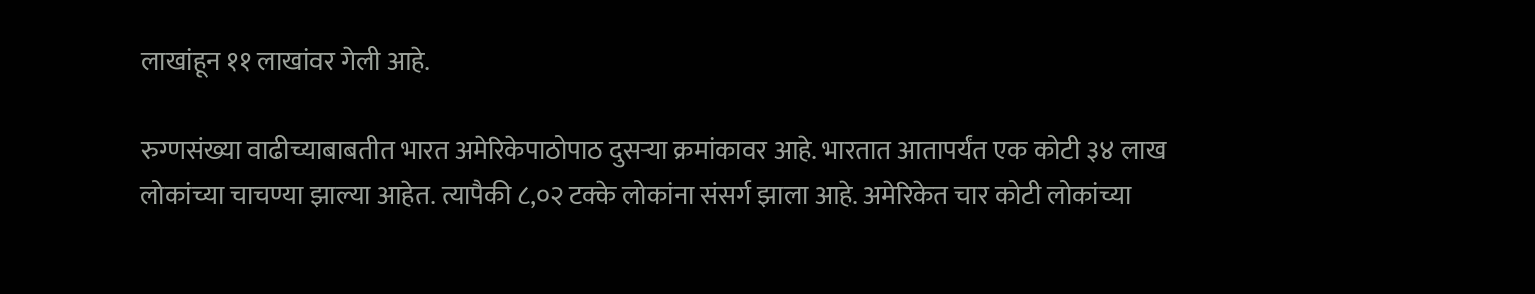लाखांहून ११ लाखांवर गेली आहे.

रुग्णसंख्या वाढीच्याबाबतीत भारत अमेरिकेपाठोपाठ दुसऱ्या क्रमांकावर आहे. भारतात आतापर्यंत एक कोटी ३४ लाख लोकांच्या चाचण्या झाल्या आहेत. त्यापैकी ८,०२ टक्के लोकांना संसर्ग झाला आहे. अमेरिकेत चार कोटी लोकांच्या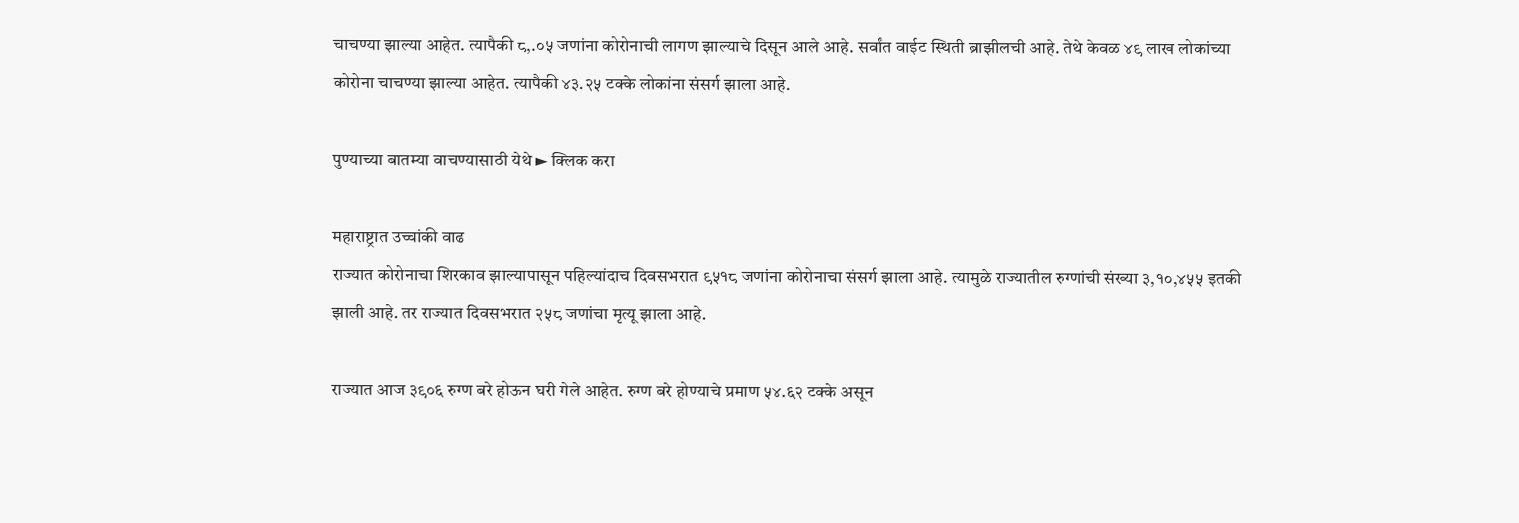चाचण्या झाल्या आहेत. त्यापैकी ८,.०५ जणांना कोरोनाची लागण झाल्याचे दिसून आले आहे. सर्वांत वाईट स्थिती ब्राझीलची आहे. तेथे केवळ ४९ लाख लोकांच्या कोरोना चाचण्या झाल्या आहेत. त्यापैकी ४३.२५ टक्के लोकांना संसर्ग झाला आहे.

पुण्याच्या बातम्या वाचण्यासाठी येथे ► क्लिक करा

महाराष्ट्रात उच्चांकी वाढ
राज्यात कोरोनाचा शिरकाव झाल्यापासून पहिल्यांदाच दिवसभरात ९५१८ जणांना कोरोनाचा संसर्ग झाला आहे. त्यामुळे राज्यातील रुग्णांची संख्या ३,१०,४५५ इतकी झाली आहे. तर राज्यात दिवसभरात २५८ जणांचा मृत्यू झाला आहे.

राज्यात आज ३९०६ रुग्ण बरे होऊन घरी गेले आहेत. रुग्ण बरे होण्याचे प्रमाण ५४.६२ टक्के असून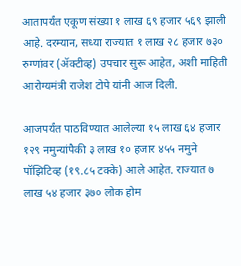आतापर्यंत एकूण संख्या १ लाख ६९ हजार ५६९ झाली आहे. दरम्यान, सध्या राज्यात १ लाख २८ हजार ७३० रुग्णांवर (ॲक्टीव्ह) उपचार सुरू आहेत, अशी माहिती आरोग्यमंत्री राजेश टोपे यांनी आज दिली.

आजपर्यंत पाठविण्यात आलेल्या १५ लाख ६४ हजार १२९ नमुन्यांपैकी ३ लाख १० हजार ४५५ नमुने पॉझिटिव्ह (१९.८५ टक्के) आले आहेत. राज्यात ७ लाख ५४ हजार ३७० लोक होम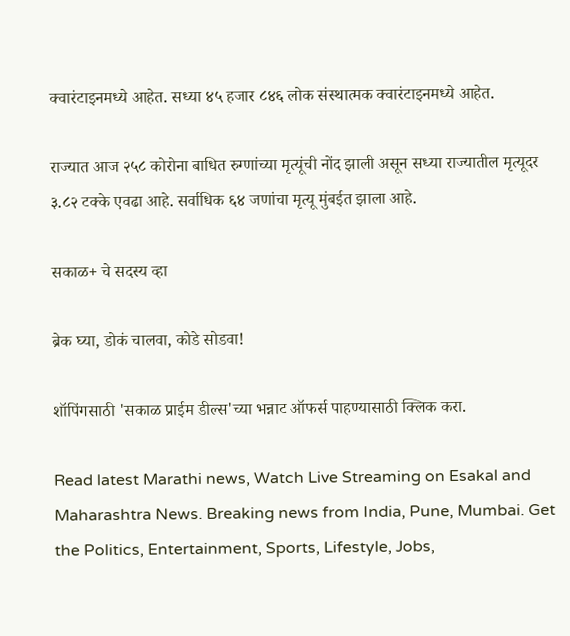क्वारंटाइनमध्ये आहेत. सध्या ४५ हजार ८४६ लोक संस्थात्मक क्वारंटाइनमध्ये आहेत.

राज्यात आज २५८ कोरोना बाधित रुग्णांच्या मृत्यूंची नोंद झाली असून सध्या राज्यातील मृत्यूदर ३.८२ टक्के एवढा आहे. सर्वाधिक ६४ जणांचा मृत्यू मुंबईत झाला आहे.

सकाळ+ चे सदस्य व्हा

ब्रेक घ्या, डोकं चालवा, कोडे सोडवा!

शॉपिंगसाठी 'सकाळ प्राईम डील्स'च्या भन्नाट ऑफर्स पाहण्यासाठी क्लिक करा.

Read latest Marathi news, Watch Live Streaming on Esakal and Maharashtra News. Breaking news from India, Pune, Mumbai. Get the Politics, Entertainment, Sports, Lifestyle, Jobs,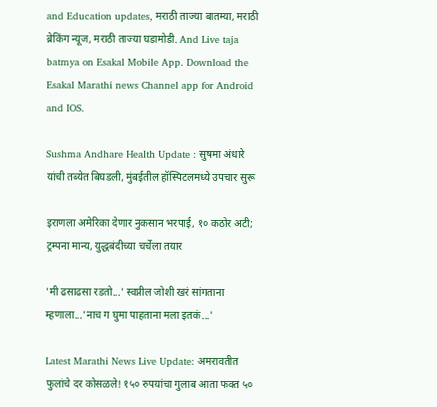and Education updates, मराठी ताज्या बातम्या, मराठी ब्रेकिंग न्यूज, मराठी ताज्या घडामोडी. And Live taja batmya on Esakal Mobile App. Download the Esakal Marathi news Channel app for Android and IOS.

Sushma Andhare Health Update : सुषमा अंधारे यांची तब्येत बिघडली, मुंबईतील हॉस्पिटलमध्ये उपचार सुरू

इराणला अमेरिका देणार नुकसान भरपाई, १० कठोर अटी; ट्रम्पना मान्य, युद्धबंदीच्या चर्चेला तयार

'मी ढसाढसा रडतो...' स्वप्नील जोशी खरं सांगताना म्हणाला...'नाच ग घुमा पाहताना मला इतकं...'

Latest Marathi News Live Update: अमरावतीत फुलांचे दर कोसळले! १५० रुपयांचा गुलाब आता फक्त ५०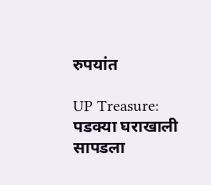रुपयांत

UP Treasure: पडक्या घराखाली सापडला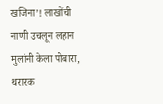खजिना’! लाखोंची नाणी उचलून लहान मुलांनी केला पोबारा, थरारक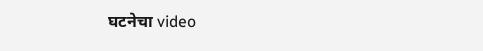घटनेचा video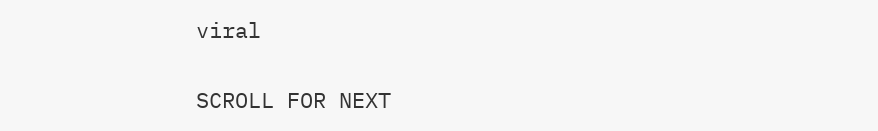viral

SCROLL FOR NEXT